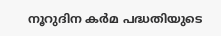നൂറുദിന കര്‍മ പദ്ധതിയുടെ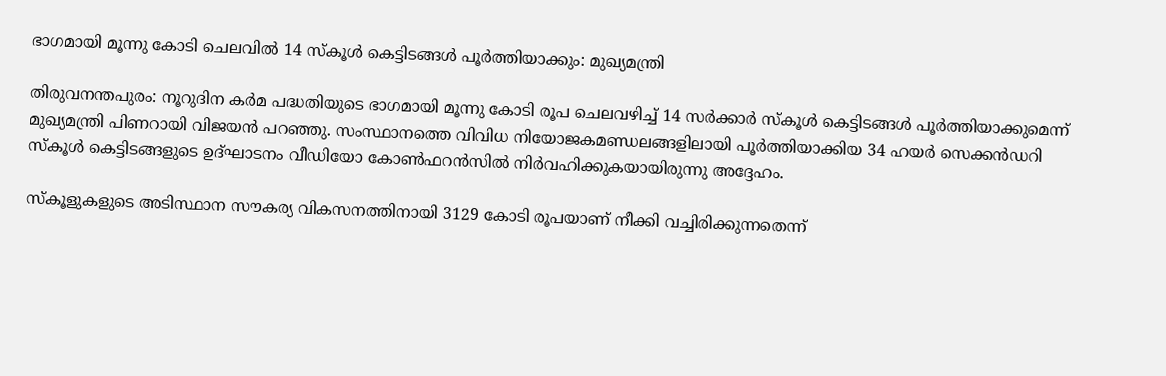ഭാഗമായി മൂന്നു കോടി ചെലവില്‍ 14 സ്‌കൂള്‍ കെട്ടിടങ്ങള്‍ പൂര്‍ത്തിയാക്കും: മുഖ്യമന്ത്രി

തിരുവനന്തപുരം: നൂറുദിന കര്‍മ പദ്ധതിയുടെ ഭാഗമായി മൂന്നു കോടി രൂപ ചെലവഴിച്ച് 14 സര്‍ക്കാര്‍ സ്‌കൂള്‍ കെട്ടിടങ്ങള്‍ പൂര്‍ത്തിയാക്കുമെന്ന് മുഖ്യമന്ത്രി പിണറായി വിജയന്‍ പറഞ്ഞു. സംസ്ഥാനത്തെ വിവിധ നിയോജകമണ്ഡലങ്ങളിലായി പൂര്‍ത്തിയാക്കിയ 34 ഹയര്‍ സെക്കന്‍ഡറി സ്‌കൂള്‍ കെട്ടിടങ്ങളുടെ ഉദ്ഘാടനം വീഡിയോ കോണ്‍ഫറന്‍സില്‍ നിര്‍വഹിക്കുകയായിരുന്നു അദ്ദേഹം.

സ്‌കൂളുകളുടെ അടിസ്ഥാന സൗകര്യ വികസനത്തിനായി 3129 കോടി രൂപയാണ് നീക്കി വച്ചിരിക്കുന്നതെന്ന്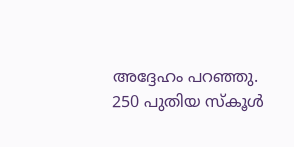അദ്ദേഹം പറഞ്ഞു. 250 പുതിയ സ്‌കൂള്‍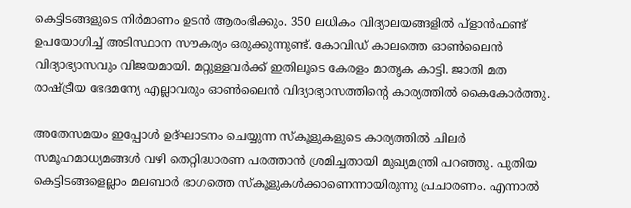കെട്ടിടങ്ങളുടെ നിര്‍മാണം ഉടന്‍ ആരംഭിക്കും. 350 ലധികം വിദ്യാലയങ്ങളില്‍ പ്ളാന്‍ഫണ്ട് ഉപയോഗിച്ച് അടിസ്ഥാന സൗകര്യം ഒരുക്കുന്നുണ്ട്. കോവിഡ് കാലത്തെ ഓണ്‍ലൈന്‍ വിദ്യാഭ്യാസവും വിജയമായി. മറ്റുള്ളവര്‍ക്ക് ഇതിലൂടെ കേരളം മാതൃക കാട്ടി. ജാതി മത രാഷ്ട്രീയ ഭേദമന്യേ എല്ലാവരും ഓണ്‍ലൈന്‍ വിദ്യാഭ്യാസത്തിന്റെ കാര്യത്തില്‍ കൈകോര്‍ത്തു.

അതേസമയം ഇപ്പോള്‍ ഉദ്ഘാടനം ചെയ്യുന്ന സ്‌കൂളുകളുടെ കാര്യത്തില്‍ ചിലര്‍ സമൂഹമാധ്യമങ്ങള്‍ വഴി തെറ്റിദ്ധാരണ പരത്താന്‍ ശ്രമിച്ചതായി മുഖ്യമന്ത്രി പറഞ്ഞു. പുതിയ കെട്ടിടങ്ങളെല്ലാം മലബാര്‍ ഭാഗത്തെ സ്‌കൂളുകള്‍ക്കാണെന്നായിരുന്നു പ്രചാരണം. എന്നാല്‍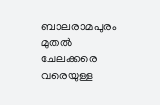ബാലരാമപുരം മുതല്‍ ചേലക്കരെ വരെയുള്ള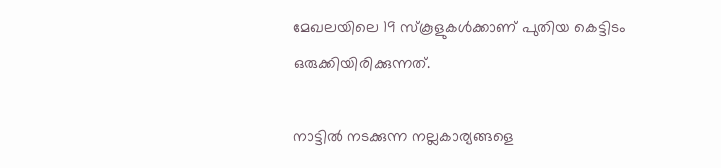മേഖലയിലെ 19 സ്‌കൂളുകള്‍ക്കാണ് പുതിയ കെട്ടിടം ഒരുക്കിയിരിക്കുന്നത്.

നാട്ടില്‍ നടക്കുന്ന നല്ലകാര്യങ്ങളെ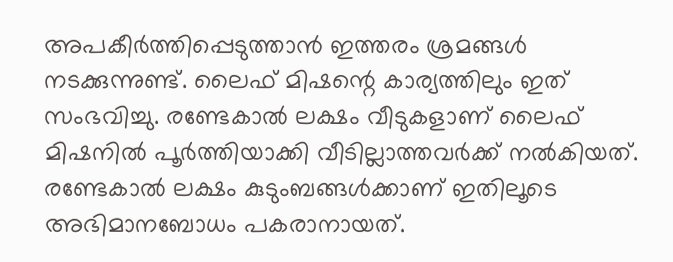അപകീര്‍ത്തിപ്പെടുത്താന്‍ ഇത്തരം ശ്രമങ്ങള്‍ നടക്കുന്നുണ്ട്. ലൈഫ് മിഷന്റെ കാര്യത്തിലും ഇത് സംഭവിച്ചു. രണ്ടേകാല്‍ ലക്ഷം വീടുകളാണ് ലൈഫ് മിഷനില്‍ പൂര്‍ത്തിയാക്കി വീടില്ലാത്തവര്‍ക്ക് നല്‍കിയത്. രണ്ടേകാല്‍ ലക്ഷം കുടുംബങ്ങള്‍ക്കാണ് ഇതിലൂടെ അഭിമാനബോധം പകരാനായത്.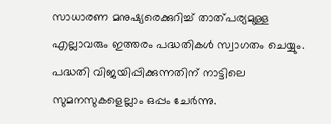സാധാരണ മനുഷ്യരെക്കുറിച്ച് താത്പര്യമുള്ള എല്ലാവരും ഇത്തരം പദ്ധതികള്‍ സ്വാഗതം ചെയ്യും. പദ്ധതി വിജയിപ്പിക്കുന്നതിന് നാട്ടിലെ സുമനസുകളെല്ലാം ഒപ്പം ചേര്‍ന്നു.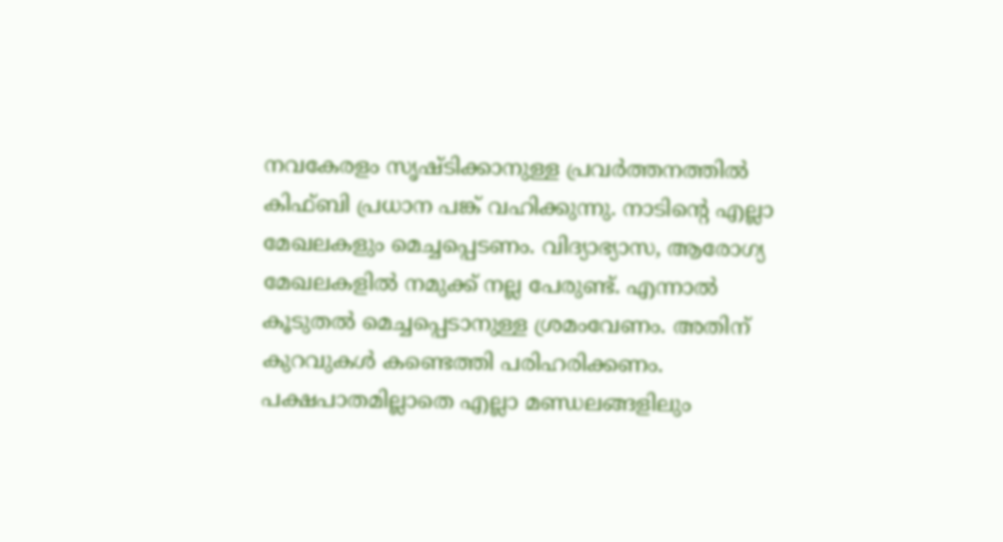നവകേരളം സൃഷ്ടിക്കാനുള്ള പ്രവര്‍ത്തനത്തില്‍ കിഫ്ബി പ്രധാന പങ്ക് വഹിക്കുന്നു. നാടിന്റെ എല്ലാ മേഖലകളും മെച്ചപ്പെടണം. വിദ്യാഭ്യാസ, ആരോഗ്യ മേഖലകളില്‍ നമുക്ക് നല്ല പേരുണ്ട്. എന്നാല്‍ കൂടുതല്‍ മെച്ചപ്പെടാനുള്ള ശ്രമംവേണം. അതിന് കുറവുകള്‍ കണ്ടെത്തി പരിഹരിക്കണം. പക്ഷപാതമില്ലാതെ എല്ലാ മണ്ഡലങ്ങളിലും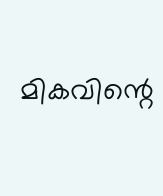മികവിന്റെ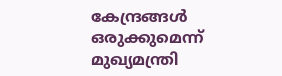കേന്ദ്രങ്ങള്‍ ഒരുക്കുമെന്ന് മുഖ്യമന്ത്രി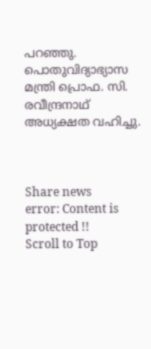പറഞ്ഞു. പൊതുവിദ്യാഭ്യാസ മന്ത്രി പ്രൊഫ. സി. രവീന്ദ്രനാഥ് അധ്യക്ഷത വഹിച്ചു.



Share news
error: Content is protected !!
Scroll to Top